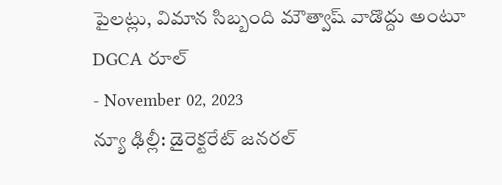పైలట్లు, విమాన సిబ్బంది మౌత్వాష్ వాడొద్దు అంటూ DGCA రూల్
- November 02, 2023
న్యూ ఢిల్లీ: డైరెక్టరేట్ జనరల్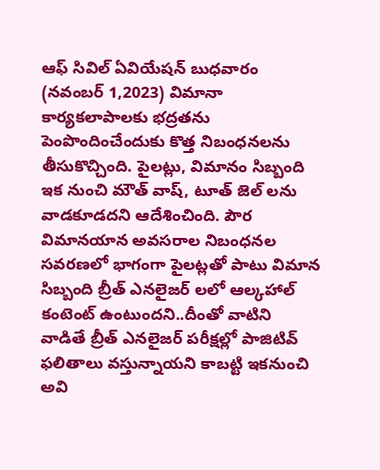ఆఫ్ సివిల్ ఏవియేషన్ బుధవారం (నవంబర్ 1,2023) విమానా కార్యకలాపాలకు భద్రతను పెంపొందించేందుకు కొత్త నిబంధనలను తీసుకొచ్చింది. పైలట్లు, విమానం సిబ్బంది ఇక నుంచి మౌత్ వాష్, టూత్ జెల్ లను వాడకూడదని ఆదేశించింది. పౌర విమానయాన అవసరాల నిబంధనల సవరణలో భాగంగా పైలట్లతో పాటు విమాన సిబ్బంది బ్రీత్ ఎనలైజర్ లలో ఆల్కహాల్ కంటెంట్ ఉంటుందని..దీంతో వాటిని వాడితే బ్రీత్ ఎనలైజర్ పరీక్షల్లో పాజిటివ్ ఫలితాలు వస్తున్నాయని కాబట్టి ఇకనుంచి అవి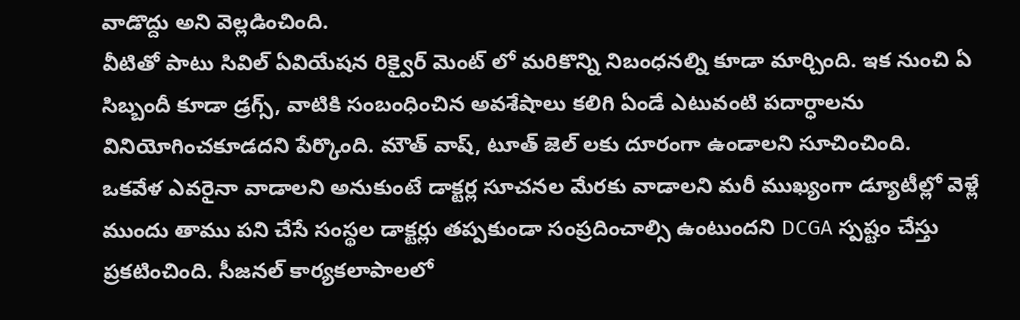వాడొద్దు అని వెల్లడించింది.
వీటితో పాటు సివిల్ ఏవియేషన రిక్వైర్ మెంట్ లో మరికొన్ని నిబంధనల్ని కూడా మార్చింది. ఇక నుంచి ఏ సిబ్బందీ కూడా డ్రగ్స్, వాటికి సంబంధించిన అవశేషాలు కలిగి ఏండే ఎటువంటి పదార్ధాలను వినియోగించకూడదని పేర్కొంది. మౌత్ వాష్, టూత్ జెల్ లకు దూరంగా ఉండాలని సూచించింది.
ఒకవేళ ఎవరైనా వాడాలని అనుకుంటే డాక్టర్ల సూచనల మేరకు వాడాలని మరీ ముఖ్యంగా డ్యూటీల్లో వెళ్లే ముందు తాము పని చేసే సంస్థల డాక్టర్లు తప్పకుండా సంప్రదించాల్సి ఉంటుందని DCGA స్పష్టం చేస్తు ప్రకటించింది. సీజనల్ కార్యకలాపాలలో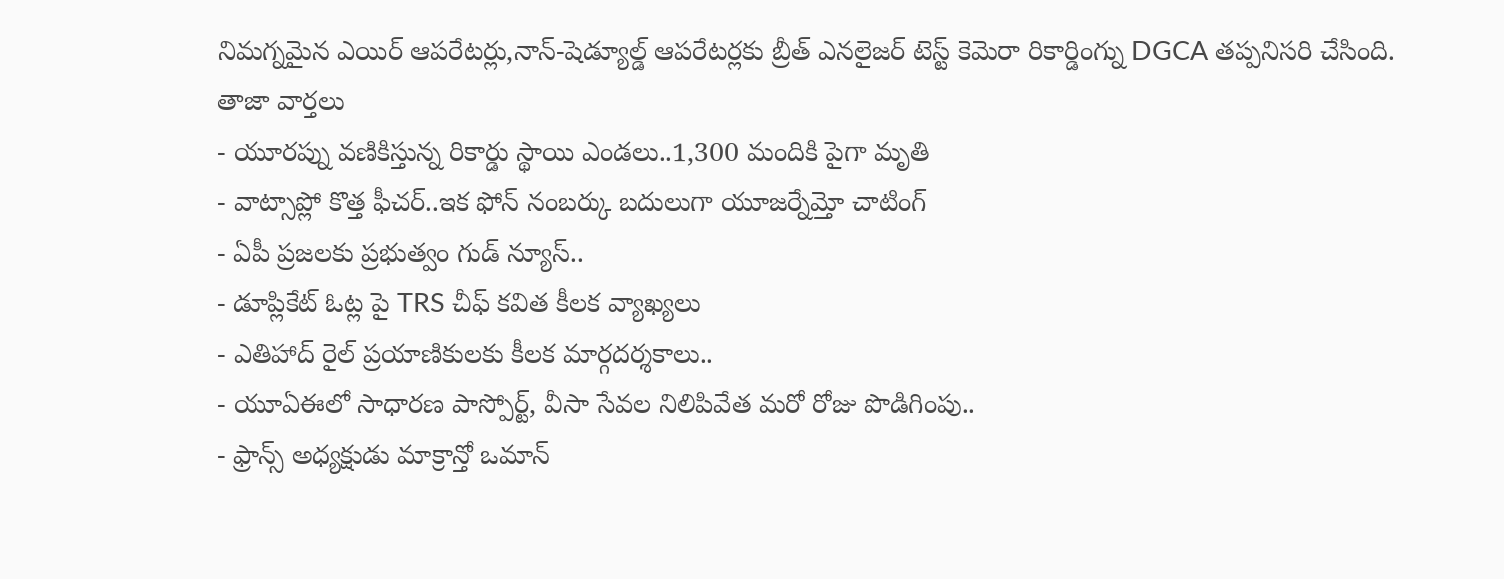నిమగ్నమైన ఎయిర్ ఆపరేటర్లు,నాన్-షెడ్యూల్డ్ ఆపరేటర్లకు బ్రీత్ ఎనలైజర్ టెస్ట్ కెమెరా రికార్డింగ్ను DGCA తప్పనిసరి చేసింది.
తాజా వార్తలు
- యూరప్ను వణికిస్తున్న రికార్డు స్థాయి ఎండలు..1,300 మందికి పైగా మృతి
- వాట్సాప్లో కొత్త ఫీచర్..ఇక ఫోన్ నంబర్కు బదులుగా యూజర్నేమ్తో చాటింగ్
- ఏపీ ప్రజలకు ప్రభుత్వం గుడ్ న్యూస్..
- డూప్లికేట్ ఓట్ల పై TRS చీఫ్ కవిత కీలక వ్యాఖ్యలు
- ఎతిహాద్ రైల్ ప్రయాణికులకు కీలక మార్గదర్శకాలు..
- యూఏఈలో సాధారణ పాస్పోర్ట్, వీసా సేవల నిలిపివేత మరో రోజు పొడిగింపు..
- ఫ్రాన్స్ అధ్యక్షుడు మాక్రాన్తో ఒమాన్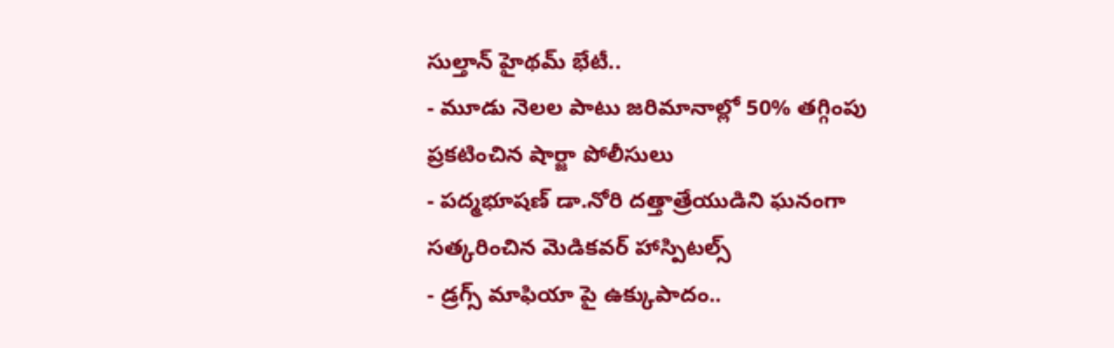సుల్తాన్ హైథమ్ భేటీ..
- మూడు నెలల పాటు జరిమానాల్లో 50% తగ్గింపు ప్రకటించిన షార్జా పోలీసులు
- పద్మభూషణ్ డా.నోరి దత్తాత్రేయుడిని ఘనంగా సత్కరించిన మెడికవర్ హాస్పిటల్స్
- డ్రగ్స్ మాఫియా పై ఉక్కుపాదం..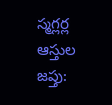స్మగ్లర్ల ఆస్తుల జప్తు: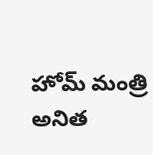హోమ్ మంత్రి అనిత